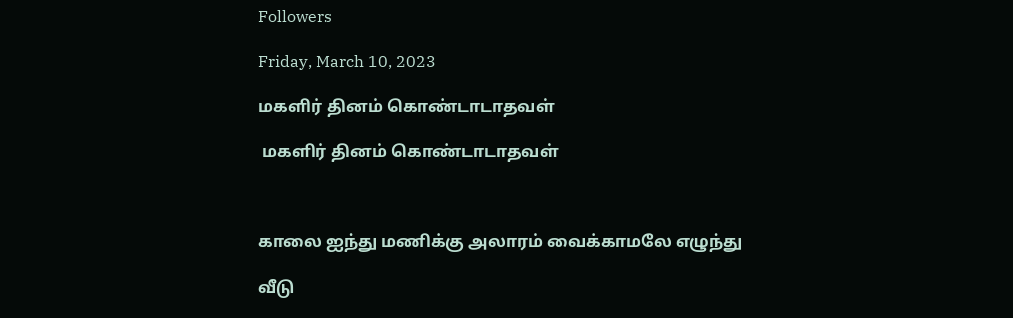Followers

Friday, March 10, 2023

மகளிர் தினம் கொண்டாடாதவள்

 மகளிர் தினம் கொண்டாடாதவள்



காலை ஐந்து மணிக்கு அலாரம் வைக்காமலே எழுந்து

வீடு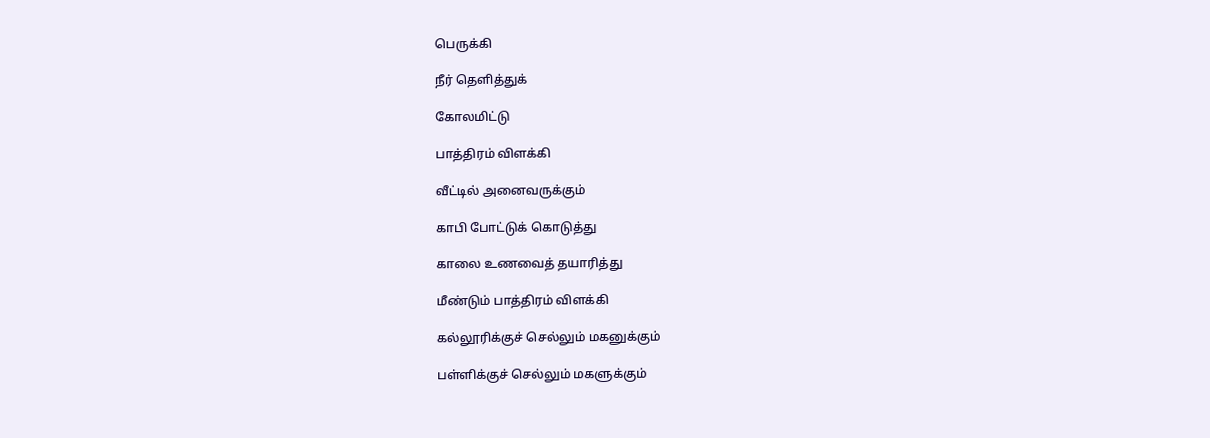பெருக்கி

நீர் தெளித்துக்

கோலமிட்டு

பாத்திரம் விளக்கி

வீட்டில் அனைவருக்கும்

காபி போட்டுக் கொடுத்து

காலை உணவைத் தயாரித்து

மீண்டும் பாத்திரம் விளக்கி

கல்லூரிக்குச் செல்லும் மகனுக்கும்

பள்ளிக்குச் செல்லும் மகளுக்கும்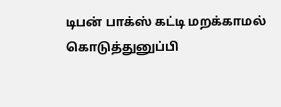டிபன் பாக்ஸ் கட்டி மறக்காமல் கொடுத்துனுப்பி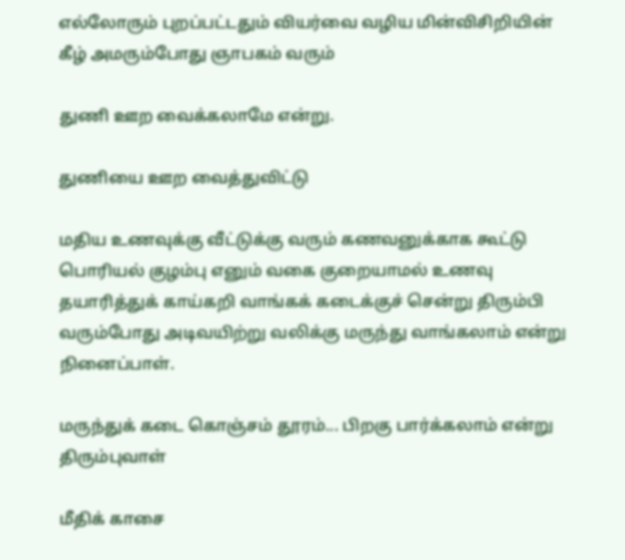எல்லோரும் புறப்பட்டதும் வியர்வை வழிய மின்விசிறியின் கீழ் அமரும்போது ஞாபகம் வரும்

துணி ஊற வைக்கலாமே என்று.

துணியை ஊற வைத்துவிட்டு

மதிய உணவுக்கு வீட்டுக்கு வரும் கணவனுக்காக கூட்டு பொரியல் குழம்பு எனும் வகை குறையாமல் உணவு தயாரித்துக் காய்கறி வாங்கக் கடைக்குச் சென்று திரும்பி வரும்போது அடிவயிற்று வலிக்கு மருந்து வாங்கலாம் என்று நினைப்பாள்.

மருந்துக் கடை கொஞ்சம் தூரம்... பிறகு பார்க்கலாம் என்று திரும்புவாள்

மீதிக் காசை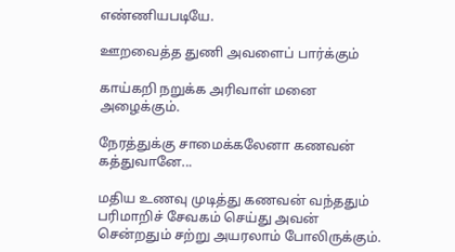எண்ணியபடியே.

ஊறவைத்த துணி அவளைப் பார்க்கும்

காய்கறி நறுக்க அரிவாள் மனை அழைக்கும்.

நேரத்துக்கு சாமைக்கலேனா கணவன் கத்துவானே...

மதிய உணவு முடித்து கணவன் வந்ததும் பரிமாறிச் சேவகம் செய்து அவன் சென்றதும் சற்று அயரலாம் போலிருக்கும்.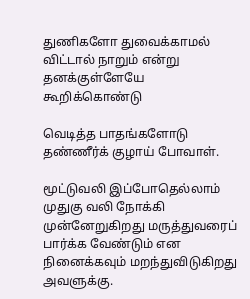துணிகளோ துவைக்காமல் விட்டால் நாறும் என்று தனக்குள்ளேயே கூறிக்கொண்டு

வெடித்த பாதங்களோடு தண்ணீர்க் குழாய் போவாள்.

மூட்டுவலி இப்போதெல்லாம் முதுகு வலி நோக்கி முன்னேறுகிறது மருத்துவரைப் பார்க்க வேண்டும் என நினைக்கவும் மறந்துவிடுகிறது அவளுக்கு.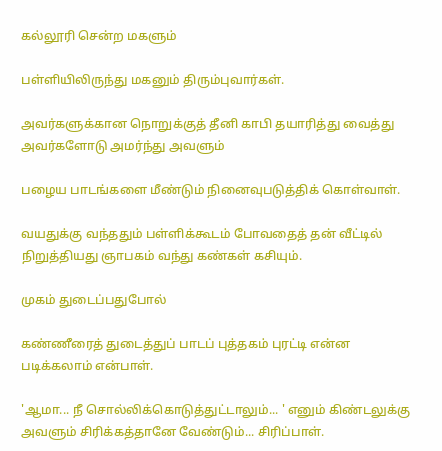கல்லூரி சென்ற மகளும்

பள்ளியிலிருந்து மகனும் திரும்புவார்கள்.

அவர்களுக்கான நொறுக்குத் தீனி காபி தயாரித்து வைத்து அவர்களோடு அமர்ந்து அவளும்

பழைய பாடங்களை மீண்டும் நினைவுபடுத்திக் கொள்வாள்.

வயதுக்கு வந்ததும் பள்ளிக்கூடம் போவதைத் தன் வீட்டில் நிறுத்தியது ஞாபகம் வந்து கண்கள் கசியும்.

முகம் துடைப்பதுபோல்

கண்ணீரைத் துடைத்துப் பாடப் புத்தகம் புரட்டி என்ன படிக்கலாம் என்பாள்.

'ஆமா... நீ சொல்லிக்கொடுத்துட்டாலும்... ' எனும் கிண்டலுக்கு அவளும் சிரிக்கத்தானே வேண்டும்... சிரிப்பாள்.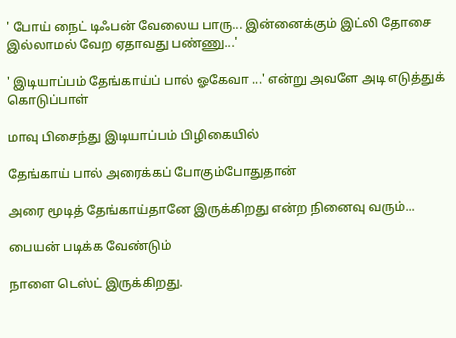' போய் நைட் டிஃபன் வேலைய பாரு... இன்னைக்கும் இட்லி தோசை இல்லாமல் வேற ஏதாவது பண்ணு...'

' இடியாப்பம் தேங்காய்ப் பால் ஓகேவா ...' என்று அவளே அடி எடுத்துக் கொடுப்பாள்

மாவு பிசைந்து இடியாப்பம் பிழிகையில்

தேங்காய் பால் அரைக்கப் போகும்போதுதான்

அரை மூடித் தேங்காய்தானே இருக்கிறது என்ற நினைவு வரும்...

பையன் படிக்க வேண்டும்

நாளை டெஸ்ட் இருக்கிறது.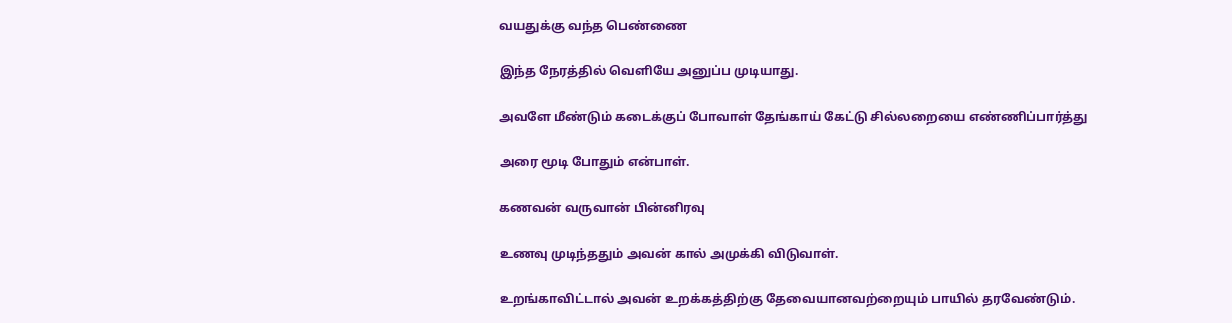வயதுக்கு வந்த பெண்ணை

இந்த நேரத்தில் வெளியே அனுப்ப முடியாது.

அவளே மீண்டும் கடைக்குப் போவாள் தேங்காய் கேட்டு சில்லறையை எண்ணிப்பார்த்து

அரை மூடி போதும் என்பாள்.

கணவன் வருவான் பின்னிரவு

உணவு முடிந்ததும் அவன் கால் அமுக்கி விடுவாள்.

உறங்காவிட்டால் அவன் உறக்கத்திற்கு தேவையானவற்றையும் பாயில் தரவேண்டும்.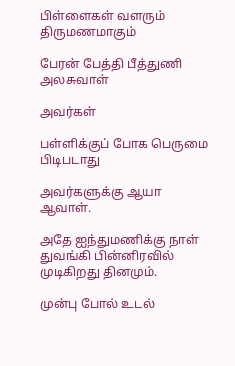பிள்ளைகள் வளரும் திருமணமாகும்

பேரன் பேத்தி பீத்துணி அலசுவாள்

அவர்கள்

பள்ளிக்குப் போக பெருமை பிடிபடாது

அவர்களுக்கு ஆயா ஆவாள்.

அதே ஐந்துமணிக்கு நாள் துவங்கி பின்னிரவில் முடிகிறது தினமும்.

முன்பு போல் உடல்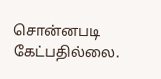சொன்னபடி கேட்பதில்லை.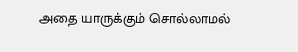அதை யாருக்கும் சொல்லாமல்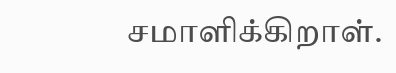சமாளிக்கிறாள்.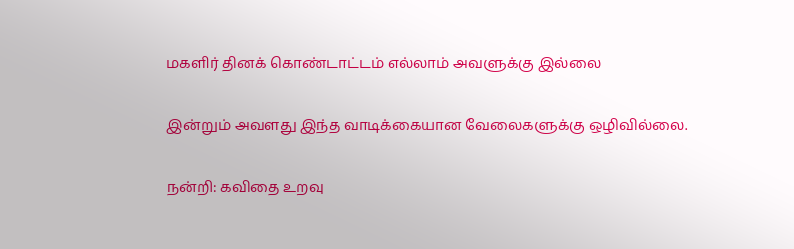மகளிர் தினக் கொண்டாட்டம் எல்லாம் அவளுக்கு இல்லை

இன்றும் அவளது இந்த வாடிக்கையான வேலைகளுக்கு ஒழிவில்லை.

நன்றி: கவிதை உறவு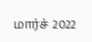மார்ச் 2022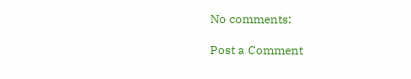No comments:

Post a Comment